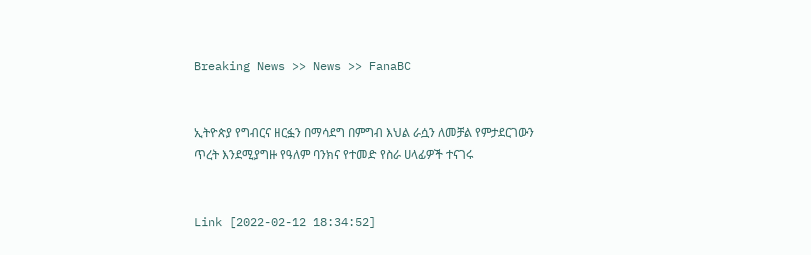Breaking News >> News >> FanaBC


ኢትዮጵያ የግብርና ዘርፏን በማሳደግ በምግብ እህል ራሷን ለመቻል የምታደርገውን ጥረት እንደሚያግዙ የዓለም ባንክና የተመድ የስራ ሀላፊዎች ተናገሩ


Link [2022-02-12 18:34:52]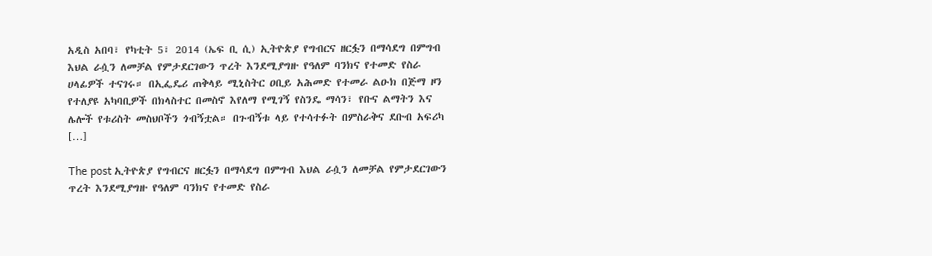አዲስ አበባ፣ የካቲት 5፣ 2014 (ኤፍ ቢ ሲ) ኢትዮጵያ የግብርና ዘርፏን በማሳደግ በምግብ እህል ራሷን ለመቻል የምታደርገውን ጥረት እንደሚያግዙ የዓለም ባንክና የተመድ የስራ ሀላፊዎች ተናገሩ። በኢፌዴሪ ጠቅላይ ሚኒስትር ዐቢይ አሕመድ የተመራ ልዑክ በጅማ ዞን የተለያዩ አካባቢዎች በክላስተር በመስኖ እየለማ የሚገኝ የስንዴ ማሳን፣ የቡና ልማትን እና ሌሎች የቱሪስት መስህቦችን ጎብኝቷል። በጉብኝቱ ላይ የተሳተፉት በምስራቅና ደቡብ አፍሪካ […]

The post ኢትዮጵያ የግብርና ዘርፏን በማሳደግ በምግብ እህል ራሷን ለመቻል የምታደርገውን ጥረት እንደሚያግዙ የዓለም ባንክና የተመድ የስራ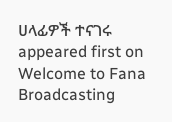ሀላፊዎች ተናገሩ appeared first on Welcome to Fana Broadcasting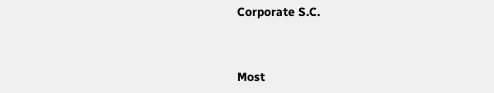Corporate S.C.



Most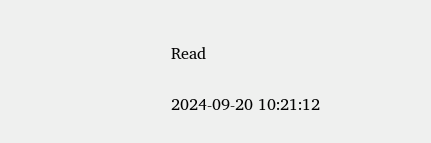Read

2024-09-20 10:21:12